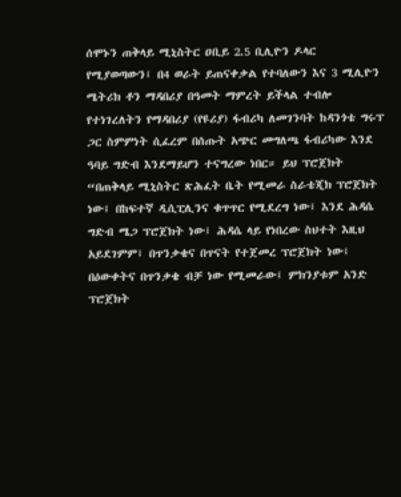ሰሞኑን ጠቅላይ ሚኒስትር ዐቢይ 2.5 ቢሊዮን ዶላር የሚያወጣውን፤ በ4 ወራት ይጠናቀቃል የተባለውን እና 3 ሚሊዮን ሜትሪክ ቶን ማዳበሪያ በዓመት ማምረት ይችላል ተብሎ የተነገረለትን የማዳበሪያ (የዩሪያ) ፋብሪካ ለመገንባት ከዳንጎቴ ግሩፕ ጋር ስምምነት ሲፈረም በሰጡት አጭር መግለጫ ፋብሪካው እንደ ዓባይ ግድብ እንደማይሆን ተናግረው ነበር። ይህ ፕሮጀክት “በጠቅላይ ሚኒስትር ጽሕፈት ቤት የሚመራ ስራቴጂክ ፕሮጀክት ነው፤ በከፍተኛ ዲሲፒሊንና ቁጥጥር የሚደረግ ነው፤ እንደ ሕዳሴ ግድብ ሜጋ ፕሮጀክት ነው፤ ሕዳሴ ላይ የነበረው ስህተት እዚህ አይደገምም፤ በጥንቃቄና በጥናት የተጀመረ ፕሮጀክት ነው፤ በዕውቀትና በጥንቃቄ ብቻ ነው የሚመራው፤ ምክንያቱም አንድ ፕሮጀክት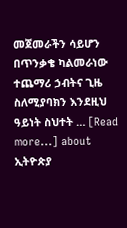መጀመራችን ሳይሆን በጥንቃቄ ካልመራነው ተጨማሪ ኃብትና ጊዜ ስለሚያባክን እንደዚህ ዓይነት ስህተት … [Read more...] about ኢትዮጵያ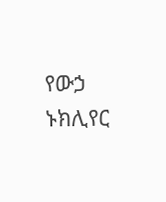የውኃ ኑክሊየር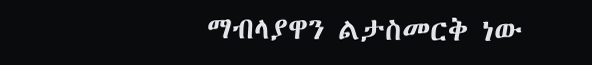ማብላያዋን ልታስመርቅ ነው